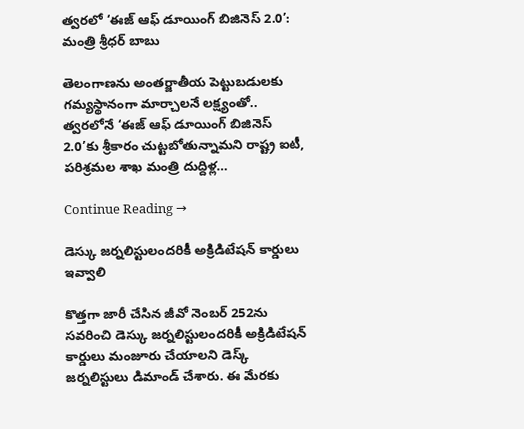త్వరలో ‘ఈజ్ ఆఫ్ డూయింగ్ బిజినెస్ 2.0’: మంత్రి శ్రీధర్ బాబు

తెలంగాణను అంతర్జాతీయ పెట్టుబడులకు గమ్యస్థానంగా మార్చాలనే లక్ష్యంతో.. త్వరలోనే ‘ఈజ్ ఆఫ్ డూయింగ్ బిజినెస్ 2.0’కు శ్రీకారం చుట్టబోతున్నామని రాష్ట్ర ఐటీ, పరిశ్రమల శాఖ మంత్రి దుద్దిళ్ల…

Continue Reading →

డెస్కు జర్నలిస్టులందరికీ అక్రిడిటేషన్‌ కార్డులు ఇవ్వాలి

కొత్తగా జారీ చేసిన జీవో నెంబర్‌ 252ను సవరించి డెస్కు జర్నలిస్టులందరికీ అక్రిడిటేషన్‌ కార్డులు మంజూరు చేయాలని డెస్క్‌ జర్నలిస్టులు డిమాండ్‌ చేశారు. ఈ మేరకు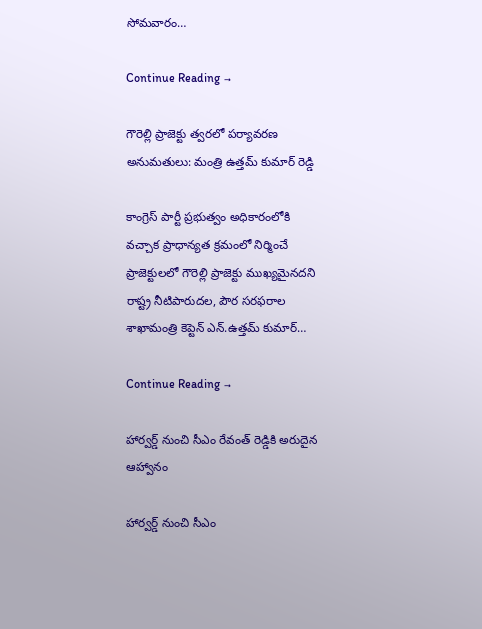సోమవారం…

Continue Reading →

గౌరెల్లి ప్రాజెక్టు త్వరలో పర్యావరణ అనుమతులు: మంత్రి ఉత్తమ్ కుమార్ రెడ్డి

కాంగ్రెస్ పార్టీ ప్రభుత్వం అధికారంలోకి వచ్చాక ప్రాధాన్యత క్రమంలో నిర్మించే ప్రాజెక్టులలో గౌరెల్లి ప్రాజెక్టు ముఖ్యమైనదని రాష్ట్ర నీటిపారుదల, పౌర సరఫరాల శాఖామంత్రి కెప్టెన్ ఎన్.ఉత్తమ్ కుమార్…

Continue Reading →

హార్వర్డ్ నుంచి సీఎం రేవంత్ రెడ్డికి అరుదైన ఆహ్వానం

హార్వర్డ్ నుంచి సీఎం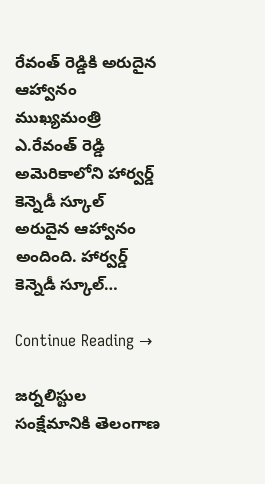రేవంత్ రెడ్డికి అరుదైన ఆహ్వానం ముఖ్యమంత్రి ఎ.రేవంత్ రెడ్డి అమెరికాలోని హార్వర్డ్ కెన్నెడీ స్కూల్ అరుదైన ఆహ్వానం అందింది. హార్వర్డ్ కెన్నెడీ స్కూల్…

Continue Reading →

జర్నలిస్టుల సంక్షేమానికి తెలంగాణ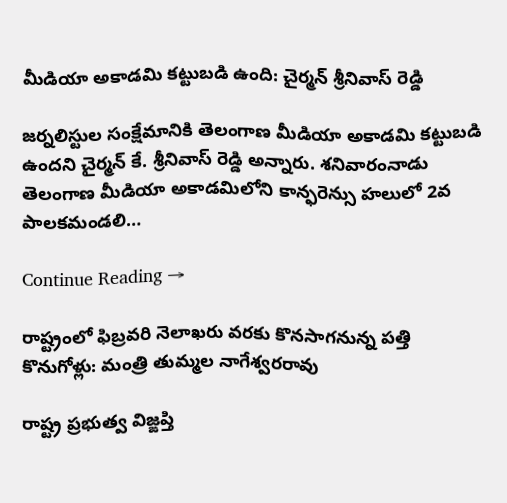మీడియా అకాడమి కట్టుబడి ఉంది: చైర్మన్ శ్రీనివాస్ రెడ్డి

జర్నలిస్టుల సంక్షేమానికి తెలంగాణ మీడియా అకాడమి కట్టుబడి ఉందని చైర్మన్ కే. శ్రీనివాస్ రెడ్డి అన్నారు. శనివారంనాడు తెలంగాణ మీడియా అకాడమిలోని కాన్ఫరెన్సు హలులో 2వ పాలకమండలి…

Continue Reading →

రాష్ట్రంలో ఫిబ్రవరి నెలాఖరు వరకు కొనసాగనున్న పత్తి కొనుగోళ్లు: మంత్రి తుమ్మల నాగేశ్వరరావు

రాష్ట్ర ప్రభుత్వ విజ్ఙప్తి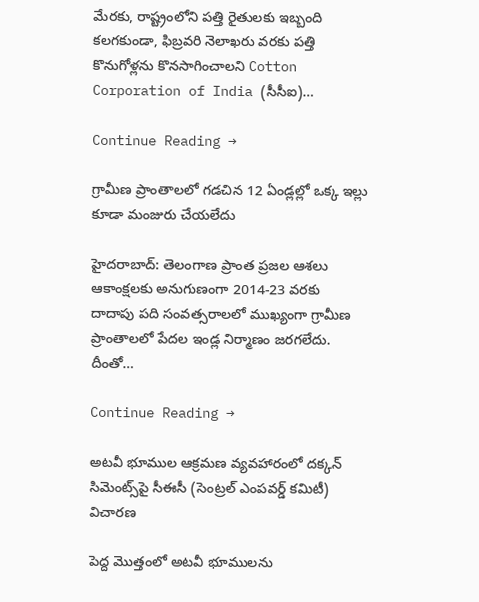మేరకు, రాష్ట్రంలోని పత్తి రైతులకు ఇబ్బంది కలగకుండా, ఫిబ్రవరి నెలాఖరు వరకు పత్తి కొనుగోళ్లను కొనసాగించాలని Cotton Corporation of India (సీసీఐ)…

Continue Reading →

గ్రామీణ ప్రాంతాలలో గడచిన 12 ఏండ్లల్లో ఒక్క ఇల్లు కూడా మంజురు చేయలేదు

హైద‌రాబాద్: తెలంగాణ ప్రాంత ప్ర‌జ‌ల ఆశ‌లు ఆకాంక్ష‌ల‌కు అనుగుణంగా 2014-23 వరకు దాదాపు ప‌ది సంవ‌త్స‌రాల‌లో ముఖ్యంగా గ్రామీణ ప్రాంతాలలో పేద‌ల ఇండ్ల నిర్మాణం జ‌ర‌గలేదు. దీంతో…

Continue Reading →

అటవీ భూముల ఆక్రమణ వ్యవహారంలో దక్కన్‌ సిమెంట్స్‌పై సీఈసీ (సెంట్రల్‌ ఎంపవర్డ్‌ కమిటీ) విచారణ

పెద్ద మొత్తంలో అటవీ భూములను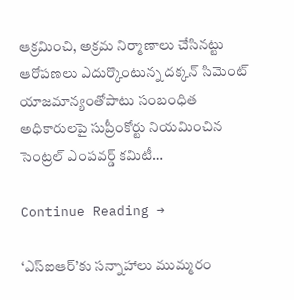ఆక్రమించి, అక్రమ నిర్మాణాలు చేసినట్టు ఆరోపణలు ఎదుర్కొంటున్న దక్కన్‌ సిమెంట్‌ యాజమాన్యంతోపాటు సంబంధిత అధికారులపై సుప్రీంకోర్టు నియమించిన సెంట్రల్‌ ఎంపవర్డ్‌ కమిటీ…

Continue Reading →

‘ఎస్‌ఐఆర్‌’కు సన్నాహాలు ముమ్మరం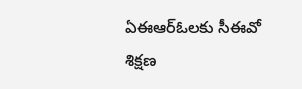ఏఈఆర్‌ఓలకు సీఈవో శిక్షణ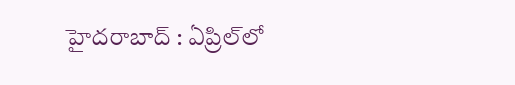హైదరాబాద్‌ : ఏప్రిల్‌లో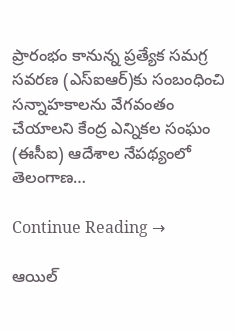ప్రారంభం కానున్న ప్రత్యేక సమగ్ర సవరణ (ఎస్‌ఐఆర్‌)కు సంబంధించి సన్నాహకాలను వేగవంతం చేయాలని కేంద్ర ఎన్నికల సంఘం (ఈసీఐ) ఆదేశాల నేపథ్యంలో తెలంగాణ…

Continue Reading →

ఆయిల్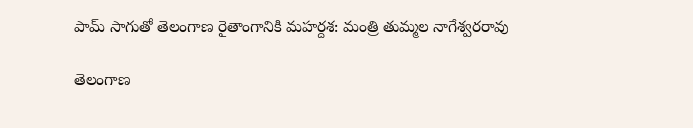పామ్ సాగుతో తెలంగాణ రైతాంగానికి మహర్దశ: మంత్రి తుమ్మల నాగేశ్వరరావు

తెలంగాణ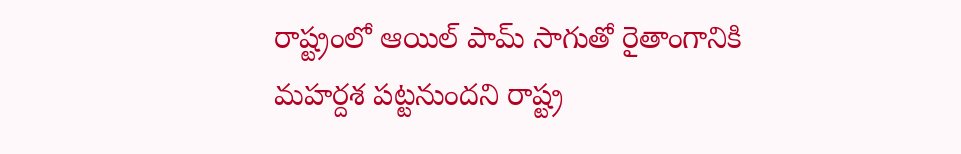రాష్ట్రంలో ఆయిల్ పామ్ సాగుతో రైతాంగానికి మహర్దశ పట్టనుందని రాష్ట్ర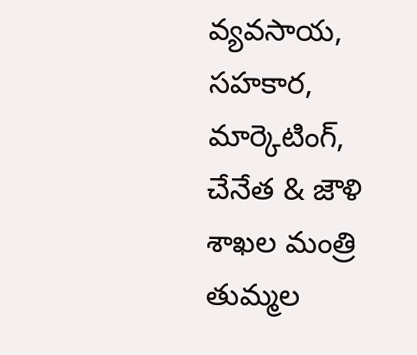వ్యవసాయ, సహకార, మార్కెటింగ్, చేనేత & జౌళి శాఖల మంత్రి తుమ్మల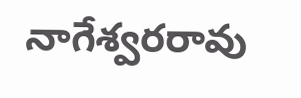నాగేశ్వరరావు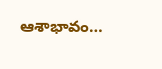ఆశాభావం…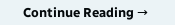Continue Reading →